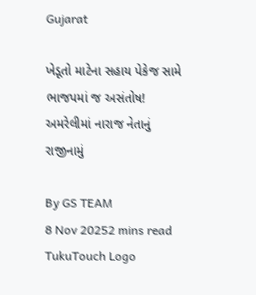Gujarat

ખેડૂતો માટેના સહાય પેકેજ સામે ભાજપમાં જ અસંતોષ! અમરેલીમાં નારાજ નેતાનું રાજીનામું

By GS TEAM
8 Nov 20252 mins read
TukuTouch Logo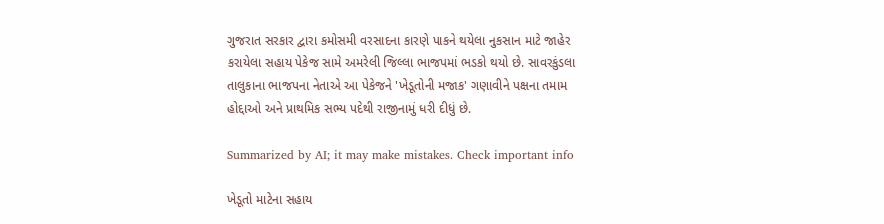ગુજરાત સરકાર દ્વારા કમોસમી વરસાદના કારણે પાકને થયેલા નુકસાન માટે જાહેર કરાયેલા સહાય પેકેજ સામે અમરેલી જિલ્લા ભાજપમાં ભડકો થયો છે. સાવરકુંડલા તાલુકાના ભાજપના નેતાએ આ પેકેજને 'ખેડૂતોની મજાક' ગણાવીને પક્ષના તમામ હોદ્દાઓ અને પ્રાથમિક સભ્ય પદેથી રાજીનામું ધરી દીધું છે.

Summarized by AI; it may make mistakes. Check important info

ખેડૂતો માટેના સહાય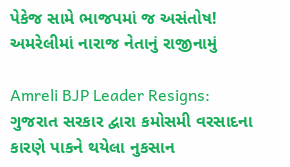પેકેજ સામે ભાજપમાં જ અસંતોષ! અમરેલીમાં નારાજ નેતાનું રાજીનામું

Amreli BJP Leader Resigns: ગુજરાત સરકાર દ્વારા કમોસમી વરસાદના કારણે પાકને થયેલા નુકસાન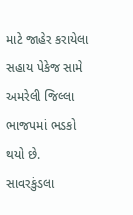માટે જાહેર કરાયેલા સહાય પેકેજ સામે અમરેલી જિલ્લા ભાજપમાં ભડકો થયો છે. સાવરકુંડલા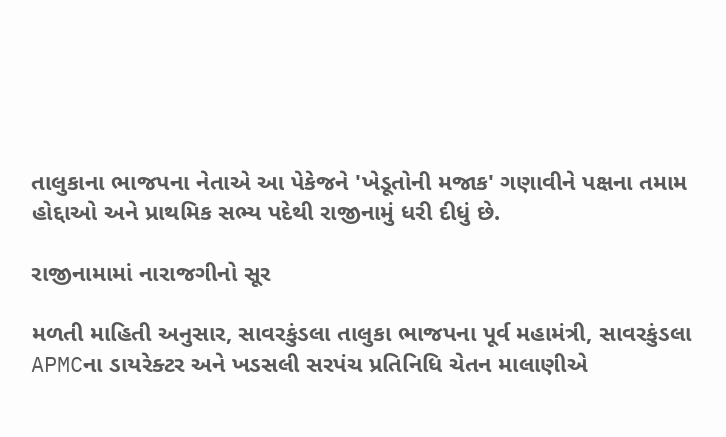તાલુકાના ભાજપના નેતાએ આ પેકેજને 'ખેડૂતોની મજાક' ગણાવીને પક્ષના તમામ હોદ્દાઓ અને પ્રાથમિક સભ્ય પદેથી રાજીનામું ધરી દીધું છે.

રાજીનામામાં નારાજગીનો સૂર

મળતી માહિતી અનુસાર, સાવરકુંડલા તાલુકા ભાજપના પૂર્વ મહામંત્રી, સાવરકુંડલા APMCના ડાયરેક્ટર અને ખડસલી સરપંચ પ્રતિનિધિ ચેતન માલાણીએ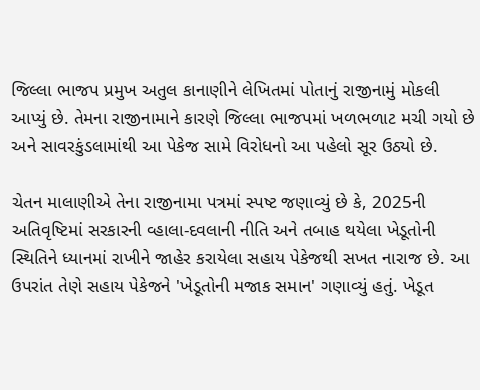જિલ્લા ભાજપ પ્રમુખ અતુલ કાનાણીને લેખિતમાં પોતાનું રાજીનામું મોકલી આપ્યું છે. તેમના રાજીનામાને કારણે જિલ્લા ભાજપમાં ખળભળાટ મચી ગયો છે અને સાવરકુંડલામાંથી આ પેકેજ સામે વિરોધનો આ પહેલો સૂર ઉઠ્યો છે.

ચેતન માલાણીએ તેના રાજીનામા પત્રમાં સ્પષ્ટ જણાવ્યું છે કે, 2025ની અતિવૃષ્ટિમાં સરકારની વ્હાલા-દવલાની નીતિ અને તબાહ થયેલા ખેડૂતોની સ્થિતિને ધ્યાનમાં રાખીને જાહેર કરાયેલા સહાય પેકેજથી સખત નારાજ છે. આ ઉપરાંત તેણે સહાય પેકેજને 'ખેડૂતોની મજાક સમાન' ગણાવ્યું હતું. ખેડૂત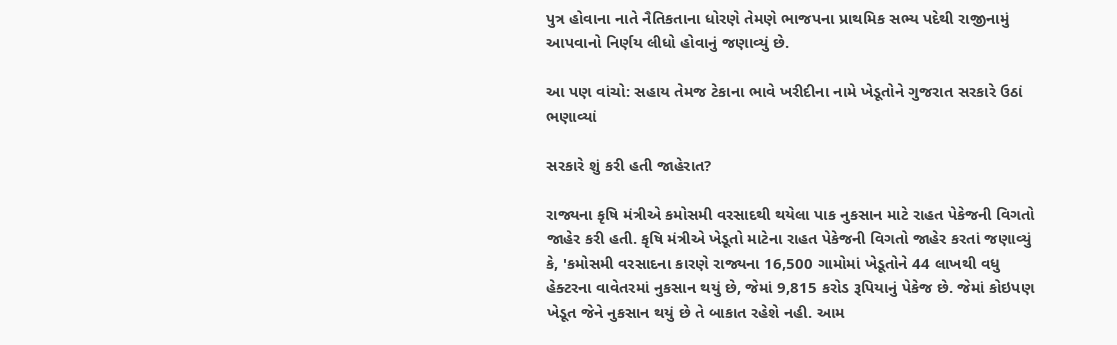પુત્ર હોવાના નાતે નૈતિકતાના ધોરણે તેમણે ભાજપના પ્રાથમિક સભ્ય પદેથી રાજીનામું આપવાનો નિર્ણય લીધો હોવાનું જણાવ્યું છે.

આ પણ વાંચો: સહાય તેમજ ટેકાના ભાવે ખરીદીના નામે ખેડૂતોને ગુજરાત સરકારે ઉઠાં ભણાવ્યાં

સરકારે શું કરી હતી જાહેરાત?

રાજ્યના કૃષિ મંત્રીએ કમોસમી વરસાદથી થયેલા પાક નુકસાન માટે રાહત પેકેજની વિગતો જાહેર કરી હતી. કૃષિ મંત્રીએ ખેડૂતો માટેના રાહત પેકેજની વિગતો જાહેર કરતાં જણાવ્યું કે, 'કમોસમી વરસાદના કારણે રાજ્યના 16,500 ગામોમાં ખેડૂતોને 44 લાખથી વધુ હેક્ટરના વાવેતરમાં નુકસાન થયું છે, જેમાં 9,815 કરોડ રૂપિયાનું પેકેજ છે. જેમાં કોઇપણ ખેડૂત જેને નુકસાન થયું છે તે બાકાત રહેશે નહી. આમ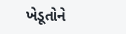ખેડૂતોને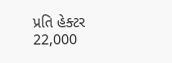પ્રતિ હેક્ટર 22,000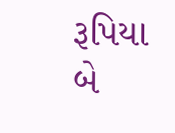રૂપિયા બે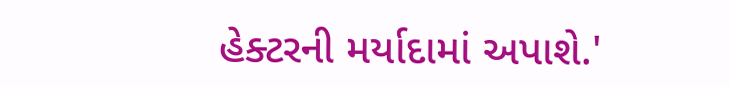હેક્ટરની મર્યાદામાં અપાશે.'